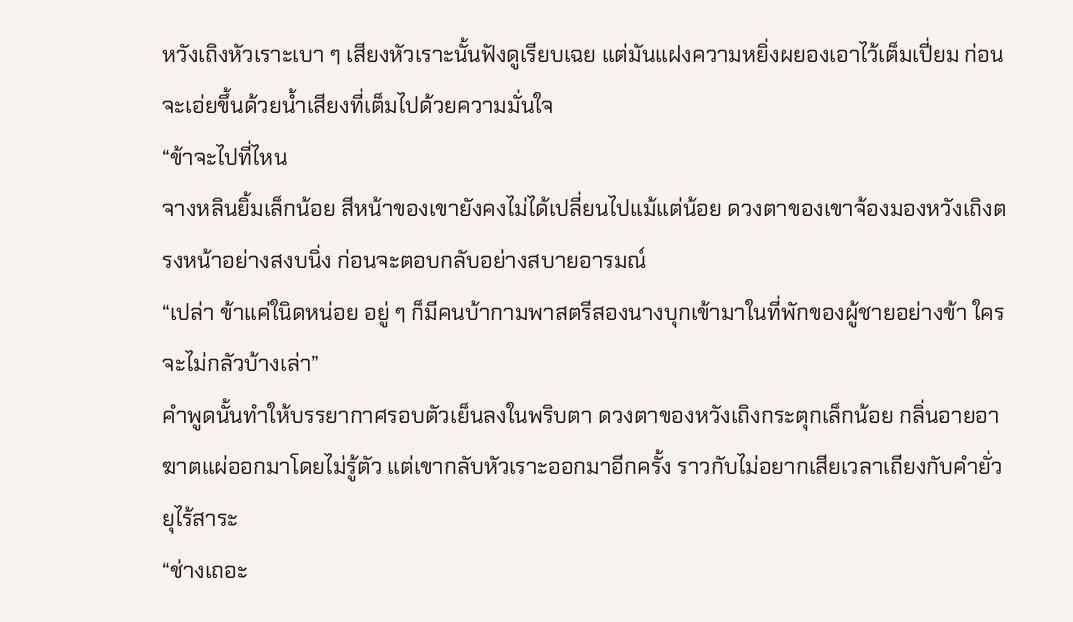หวังเถิงหัวเราะเบา ๆ เสียงหัวเราะนั้นฟังดูเรียบเฉย แต่มันแฝงความหยิ่งผยองเอาไว้เต็มเปี่ยม ก่อนจะเอ่ยขึ้นด้วยน้ำเสียงที่เต็มไปด้วยความมั่นใจ
“ข้าจะไปที่ไหน
จางหลินยิ้มเล็กน้อย สีหน้าของเขายังคงไม่ได้เปลี่ยนไปแม้แต่น้อย ดวงตาของเขาจ้องมองหวังเถิงตรงหน้าอย่างสงบนิ่ง ก่อนจะตอบกลับอย่างสบายอารมณ์
“เปล่า ข้าแค่ในิดหน่อย อยู่ ๆ ก็มีคนบ้ากามพาสตรีสองนางบุกเข้ามาในที่พักของผู้ชายอย่างข้า ใครจะไม่กลัวบ้างเล่า”
คำพูดนั้นทำให้บรรยากาศรอบตัวเย็นลงในพริบตา ดวงตาของหวังเถิงกระตุกเล็กน้อย กลิ่นอายอาฆาตแผ่ออกมาโดยไม่รู้ตัว แต่เขากลับหัวเราะออกมาอีกครั้ง ราวกับไม่อยากเสียเวลาเถียงกับคำยั่วยุไร้สาระ
“ช่างเถอะ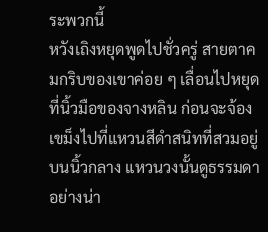ระพวกนี้
หวังเถิงหยุดพูดไปชั่วครู่ สายตาคมกริบของเขาค่อย ๆ เลื่อนไปหยุดที่นิ้วมือของจางหลิน ก่อนจะจ้องเขม็งไปที่แหวนสีดำสนิทที่สวมอยู่บนนิ้วกลาง แหวนวงนั้นดูธรรมดาอย่างน่า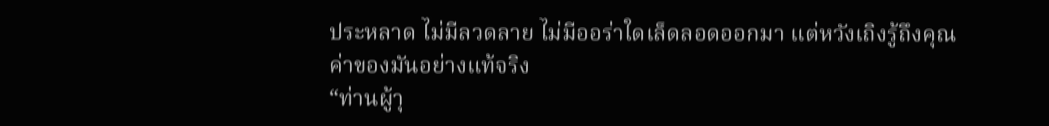ประหลาด ไม่มีลวดลาย ไม่มีออร่าใดเล็ดลอดออกมา แต่หวังเถิงรู้ถึงคุณค่าของมันอย่างแท้จริง
“ท่านผู้าุ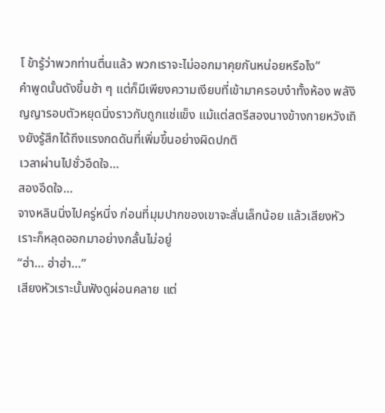โ ข้ารู้ว่าพวกท่านตื่นแล้ว พวกเราจะไม่ออกมาคุยกันหน่อยหรือไง”
คำพูดนั้นดังขึ้นช้า ๆ แต่ก็มีเพียงความเงียบที่เข้ามาครอบงำทั้งห้อง พลังิญญารอบตัวหยุดนิ่งราวกับถูกแช่แข็ง แม้แต่สตรีสองนางข้างกายหวังเถิงยังรู้สึกได้ถึงแรงกดดันที่เพิ่มขึ้นอย่างผิดปกติ
เวลาผ่านไปชั่วอึดใจ…
สองอึดใจ…
จางหลินนิ่งไปครู่หนึ่ง ก่อนที่มุมปากของเขาจะสั่นเล็กน้อย แล้วเสียงหัวเราะก็หลุดออกมาอย่างกลั้นไม่อยู่
“ฮ่า… ฮ่าฮ่า…”
เสียงหัวเราะนั้นฟังดูผ่อนคลาย แต่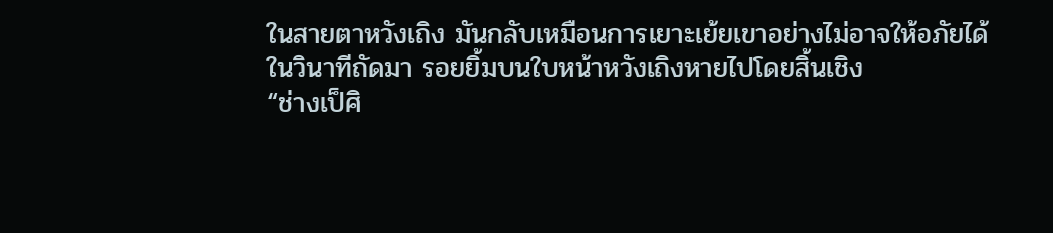ในสายตาหวังเถิง มันกลับเหมือนการเยาะเย้ยเขาอย่างไม่อาจให้อภัยได้
ในวินาทีถัดมา รอยยิ้มบนใบหน้าหวังเถิงหายไปโดยสิ้นเชิง
“ช่างเป็ศิ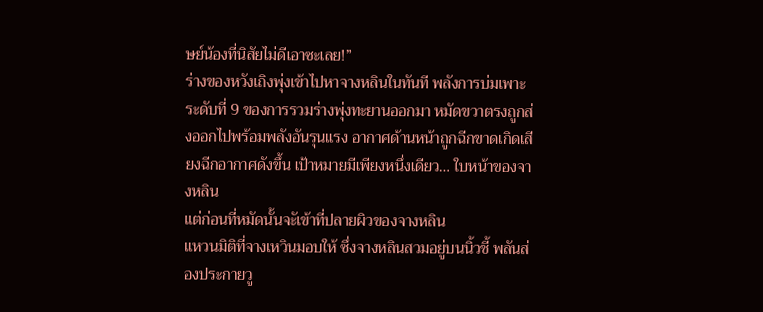ษย์น้องที่นิสัยไม่ดีเอาซะเลย!”
ร่างของหวังเถิงพุ่งเข้าไปหาจางหลินในทันที พลังการบ่มเพาะระดับที่ 9 ของการรวมร่างพุ่งทะยานออกมา หมัดขวาตรงถูกส่งออกไปพร้อมพลังอันรุนแรง อากาศด้านหน้าถูกฉีกขาดเกิดเสียงฉีกอากาศดังขึ้น เป้าหมายมีเพียงหนึ่งเดียว… ใบหน้าของจางหลิน
แต่ก่อนที่หมัดนั้นจะัเข้าที่ปลายผิวของจางหลิน
แหวนมิติที่จางเหวินมอบให้ ซึ่งจางหลินสวมอยู่บนนิ้วชี้ พลันส่องประกายวู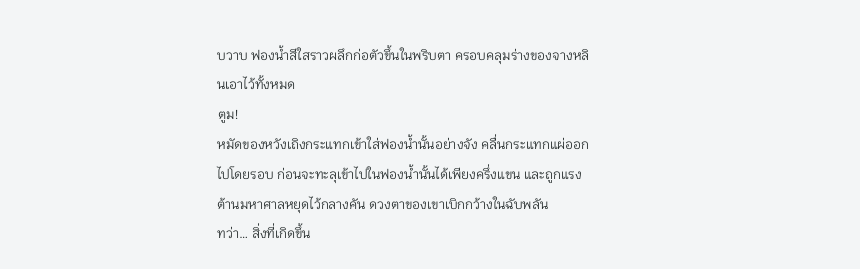บวาบ ฟองน้ำสีใสราวผลึกก่อตัวขึ้นในพริบตา ครอบคลุมร่างของจางหลินเอาไว้ทั้งหมด
ตูม!
หมัดของหวังเถิงกระแทกเข้าใส่ฟองน้ำนั้นอย่างจัง คลื่นกระแทกแผ่ออกไปโดยรอบ ก่อนจะทะลุเข้าไปในฟองน้ำนั้นได้เพียงครึ่งแขน และถูกแรงต้านมหาศาลหยุดไว้กลางคัน ดวงตาของเขาเบิกกว้างในฉับพลัน
ทว่า… สิ่งที่เกิดขึ้น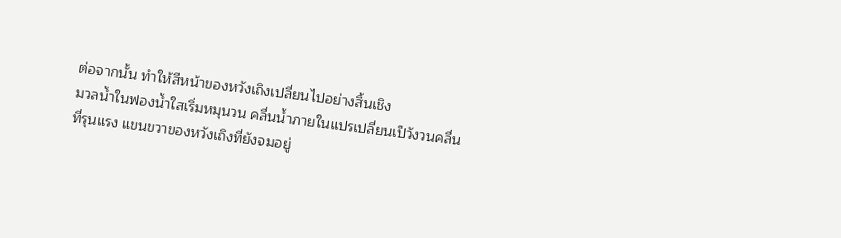ต่อจากนั้น ทำให้สีหน้าของหวังเถิงเปลี่ยนไปอย่างสิ้นเชิง
มวลน้ำในฟองน้ำใสเริ่มหมุนวน คลื่นน้ำภายในแปรเปลี่ยนเป็วังวนคลื่นที่รุนแรง แขนขวาของหวังเถิงที่ยังจมอยู่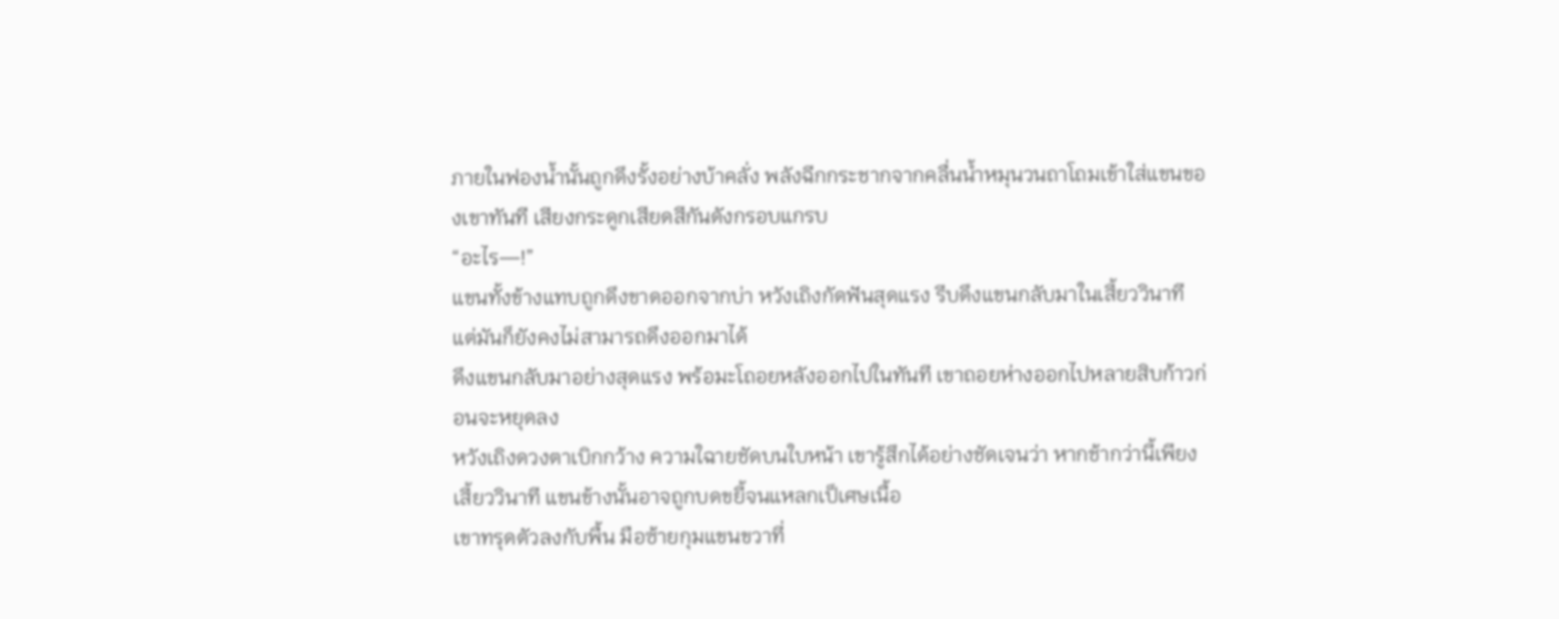ภายในฟองน้ำนั้นถูกดึงรั้งอย่างบ้าคลั่ง พลังฉีกกระชากจากคลื่นน้ำหมุนวนถาโถมเข้าใส่แขนของเขาทันที เสียงกระดูกเสียดสีกันดังกรอบแกรบ
“อะไร—!”
แขนทั้งข้างแทบถูกดึงขาดออกจากบ่า หวังเถิงกัดฟันสุดแรง รีบดึงแขนกลับมาในเสี้ยววินาที แต่มันก็ยังคงไม่สามารถดึงออกมาได้
ดึงแขนกลับมาอย่างสุดแรง พร้อมะโถอยหลังออกไปในทันที เขาถอยห่างออกไปหลายสิบก้าวก่อนจะหยุดลง
หวังเถิงดวงตาเบิกกว้าง ความใฉายชัดบนใบหน้า เขารู้สึกได้อย่างชัดเจนว่า หากช้ากว่านี้เพียงเสี้ยววินาที แขนข้างนั้นอาจถูกบดขยี้จนแหลกเป็เศษเนื้อ
เขาทรุดตัวลงกับพื้น มือซ้ายกุมแขนขวาที่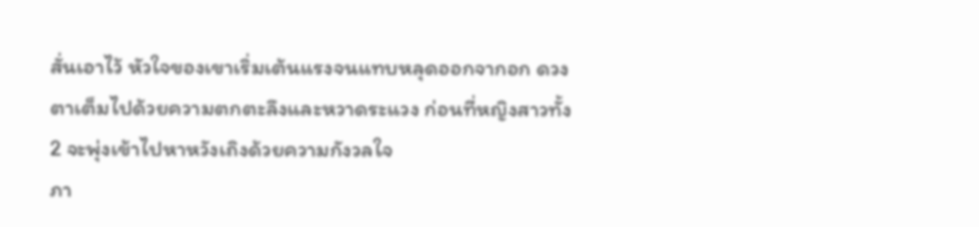สั่นเอาไว้ หัวใจของเขาเริ่มเต้นแรงจนแทบหลุดออกจากอก ดวงตาเต็มไปด้วยความตกตะลึงและหวาดระแวง ก่อนที่หญิงสาวทั้ง 2 จะพุ่งเข้าไปหาหวังเถิงด้วยความกังวลใจ
ภา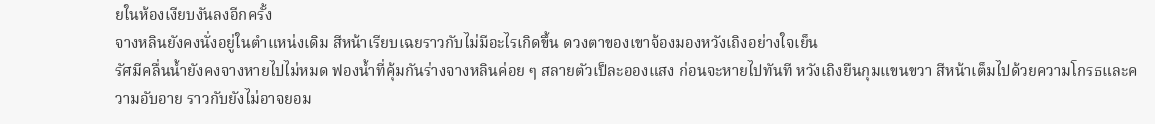ยในห้องเงียบงันลงอีกครั้ง
จางหลินยังคงนั่งอยู่ในตำแหน่งเดิม สีหน้าเรียบเฉยราวกับไม่มีอะไรเกิดขึ้น ดวงตาของเขาจ้องมองหวังเถิงอย่างใจเย็น
รัศมีคลื่นน้ำยังคงจางหายไปไม่หมด ฟองน้ำที่คุ้มกันร่างจางหลินค่อย ๆ สลายตัวเป็ละอองแสง ก่อนจะหายไปทันที หวังเถิงยืนกุมแขนขวา สีหน้าเต็มไปด้วยความโกรธและความอับอาย ราวกับยังไม่อาจยอม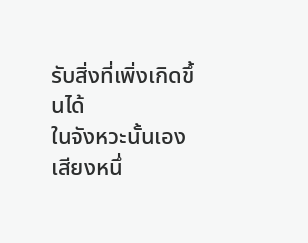รับสิ่งที่เพิ่งเกิดขึ้นได้
ในจังหวะนั้นเอง เสียงหนึ่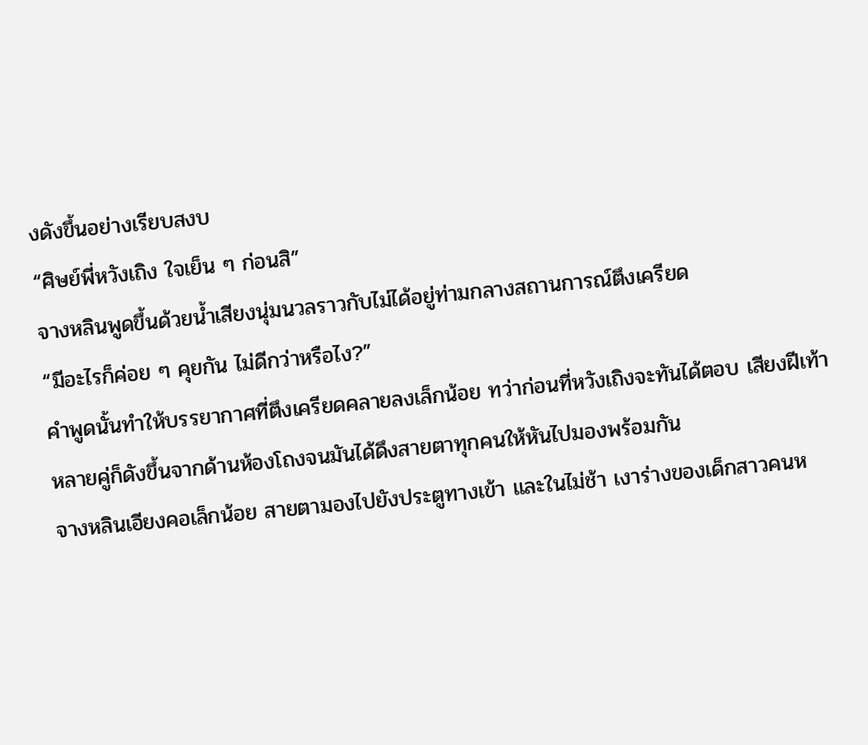งดังขึ้นอย่างเรียบสงบ
“ศิษย์พี่หวังเถิง ใจเย็น ๆ ก่อนสิ”
จางหลินพูดขึ้นด้วยน้ำเสียงนุ่มนวลราวกับไม่ได้อยู่ท่ามกลางสถานการณ์ตึงเครียด
“มีอะไรก็ค่อย ๆ คุยกัน ไม่ดีกว่าหรือไง?”
คำพูดนั้นทำให้บรรยากาศที่ตึงเครียดคลายลงเล็กน้อย ทว่าก่อนที่หวังเถิงจะทันได้ตอบ เสียงฝีเท้าหลายคู่ก็ดังขึ้นจากด้านห้องโถงจนมันได้ดึงสายตาทุกคนให้หันไปมองพร้อมกัน
จางหลินเอียงคอเล็กน้อย สายตามองไปยังประตูทางเข้า และในไม่ช้า เงาร่างของเด็กสาวคนห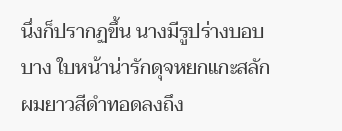นึ่งก็ปรากฏขึ้น นางมีรูปร่างบอบบาง ใบหน้าน่ารักดุจหยกแกะสลัก ผมยาวสีดำทอดลงถึง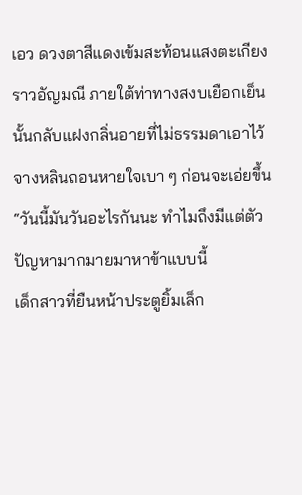เอว ดวงตาสีแดงเข้มสะท้อนแสงตะเกียงราวอัญมณี ภายใต้ท่าทางสงบเยือกเย็นนั้นกลับแฝงกลิ่นอายที่ไม่ธรรมดาเอาไว้
จางหลินถอนหายใจเบา ๆ ก่อนจะเอ่ยขึ้น
“วันนี้มันวันอะไรกันนะ ทำไมถึงมีแต่ตัวปัญหามากมายมาหาข้าแบบนี้
เด็กสาวที่ยืนหน้าประตูยิ้มเล็ก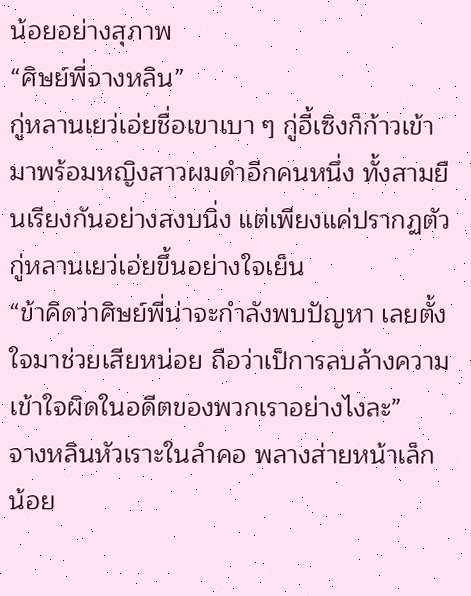น้อยอย่างสุภาพ
“ศิษย์พี่จางหลิน”
กู่หลานเยว่เอ่ยชื่อเขาเบา ๆ กู่อี้เซิงก็ก้าวเข้ามาพร้อมหญิงสาวผมดำอีกคนหนึ่ง ทั้งสามยืนเรียงกันอย่างสงบนิ่ง แต่เพียงแค่ปรากฏตัว
กู่หลานเยว่เอ่ยขึ้นอย่างใจเย็น
“ข้าคิดว่าศิษย์พี่น่าจะกำลังพบปัญหา เลยตั้งใจมาช่วยเสียหน่อย ถือว่าเป็การลบล้างความเข้าใจผิดในอดีตของพวกเราอย่างไงละ”
จางหลินหัวเราะในลำคอ พลางส่ายหน้าเล็กน้อย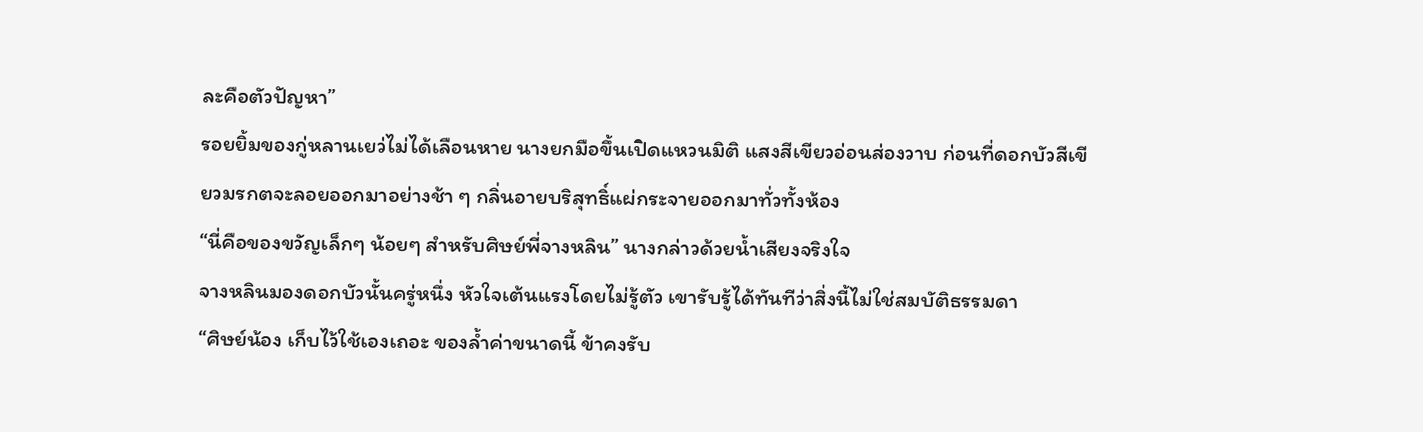ละคือตัวปัญหา”
รอยยิ้มของกู่หลานเยว่ไม่ได้เลือนหาย นางยกมือขึ้นเปิดแหวนมิติ แสงสีเขียวอ่อนส่องวาบ ก่อนที่ดอกบัวสีเขียวมรกตจะลอยออกมาอย่างช้า ๆ กลิ่นอายบริสุทธิ์แผ่กระจายออกมาทั่วทั้งห้อง
“นี่คือของขวัญเล็กๆ น้อยๆ สำหรับศิษย์พี่จางหลิน” นางกล่าวด้วยน้ำเสียงจริงใจ
จางหลินมองดอกบัวนั้นครู่หนึ่ง หัวใจเต้นแรงโดยไม่รู้ตัว เขารับรู้ได้ทันทีว่าสิ่งนี้ไม่ใช่สมบัติธรรมดา
“ศิษย์น้อง เก็บไว้ใช้เองเถอะ ของล้ำค่าขนาดนี้ ข้าคงรับ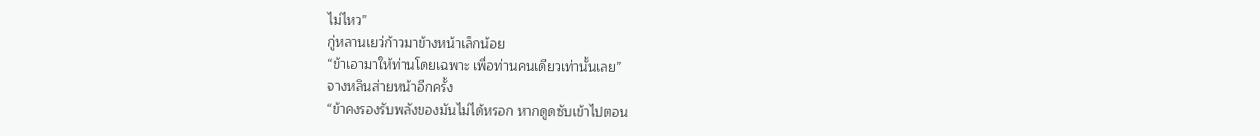ไม่ไหว”
กู่หลานเยว่ก้าวมาข้างหน้าเล็กน้อย
“ข้าเอามาให้ท่านโดยเฉพาะ เพื่อท่านคนเดียวเท่านั้นเลย”
จางหลินส่ายหน้าอีกครั้ง
“ข้าคงรองรับพลังของมันไม่ได้หรอก หากดูดซับเข้าไปตอน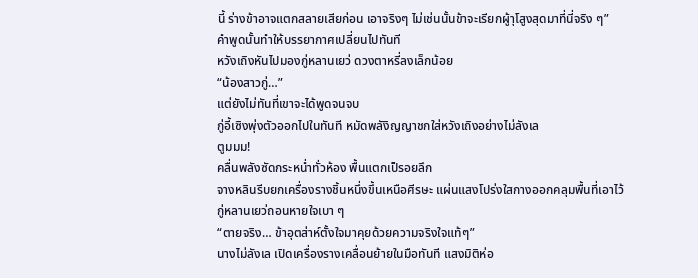นี้ ร่างข้าอาจแตกสลายเสียก่อน เอาจริงๆ ไม่เช่นนั้นข้าจะเรียกผู้าุโสูงสุดมาที่นี่จริง ๆ”
คำพูดนั้นทำให้บรรยากาศเปลี่ยนไปทันที
หวังเถิงหันไปมองกู่หลานเยว่ ดวงตาหรี่ลงเล็กน้อย
“น้องสาวกู่…”
แต่ยังไม่ทันที่เขาจะได้พูดจนจบ
กู่อี้เซิงพุ่งตัวออกไปในทันที หมัดพลังิญญาชกใส่หวังเถิงอย่างไม่ลังเล
ตูมมม!
คลื่นพลังซัดกระหน่ำทั่วห้อง พื้นแตกเป็รอยลึก
จางหลินรีบยกเครื่องรางชิ้นหนึ่งขึ้นเหนือศีรษะ แผ่นแสงโปร่งใสกางออกคลุมพื้นที่เอาไว้
กู่หลานเยว่ถอนหายใจเบา ๆ
“ตายจริง… ข้าอุตส่าห์ตั้งใจมาคุยด้วยความจริงใจแท้ๆ”
นางไม่ลังเล เปิดเครื่องรางเคลื่อนย้ายในมือทันที แสงมิติห่อ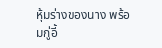หุ้มร่างของนาง พร้อมกู่อี้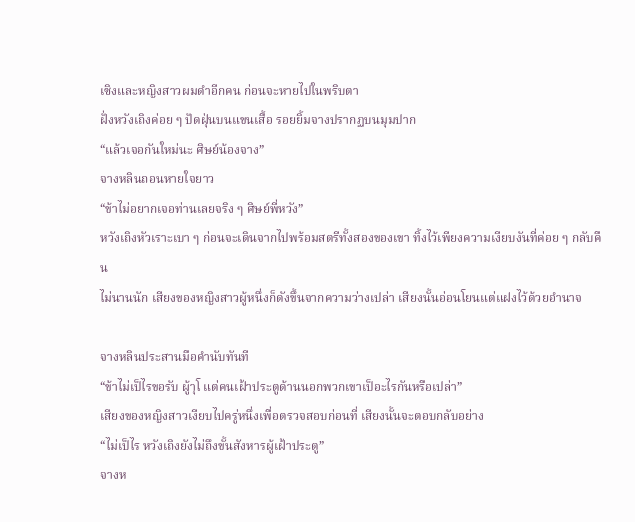เซิงและหญิงสาวผมดำอีกคน ก่อนจะหายไปในพริบตา
ฝั่งหวังเถิงค่อย ๆ ปัดฝุ่นบนแขนเสื้อ รอยยิ้มจางปรากฏบนมุมปาก
“แล้วเจอกันใหม่นะ ศิษย์น้องจาง”
จางหลินถอนหายใจยาว
“ข้าไม่อยากเจอท่านเลยจริง ๆ ศิษย์พี่หวัง”
หวังเถิงหัวเราะเบา ๆ ก่อนจะเดินจากไปพร้อมสตรีทั้งสองของเขา ทิ้งไว้เพียงความเงียบงันที่ค่อย ๆ กลับคืน
ไม่นานนัก เสียงของหญิงสาวผู้หนึ่งก็ดังขึ้นจากความว่างเปล่า เสียงนั้นอ่อนโยนแต่แฝงไว้ด้วยอำนาจ

จางหลินประสานมือคำนับทันที
“ข้าไม่เป็ไรขอรับ ผู้าุโ แต่คนเฝ้าประตูด้านนอกพวกเขาเป็อะไรกันหรือเปล่า”
เสียงของหญิงสาวเงียบไปครู่หนึ่งเพื่อตรวจสอบก่อนที่ เสียงนั้นจะตอบกลับอย่าง
“ไม่เป็ไร หวังเถิงยังไม่ถึงขั้นสังหารผู้เฝ้าประตู”
จางห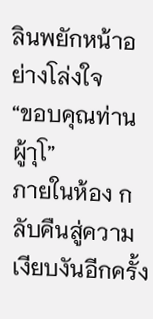ลินพยักหน้าอย่างโล่งใจ
“ขอบคุณท่านผู้าุโ”
ภายในห้อง กลับคืนสู่ความเงียบงันอีกครั้ง